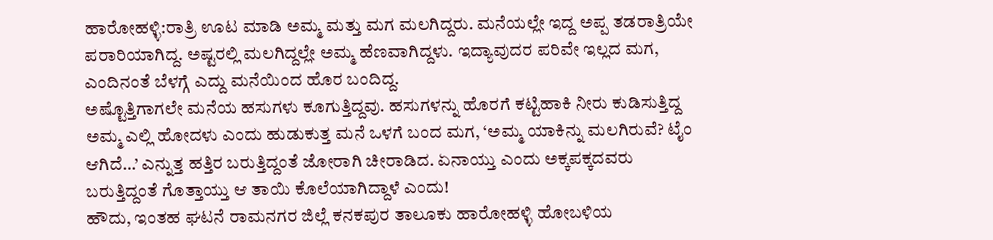ಹಾರೋಹಳ್ಳಿ:ರಾತ್ರಿ ಊಟ ಮಾಡಿ ಅಮ್ಮ ಮತ್ತು ಮಗ ಮಲಗಿದ್ದರು. ಮನೆಯಲ್ಲೇ ಇದ್ದ ಅಪ್ಪ ತಡರಾತ್ರಿಯೇ ಪರಾರಿಯಾಗಿದ್ದ. ಅಷ್ಟರಲ್ಲಿ ಮಲಗಿದ್ದಲ್ಲೇ ಅಮ್ಮ ಹೆಣವಾಗಿದ್ದಳು. ಇದ್ಯಾವುದರ ಪರಿವೇ ಇಲ್ಲದ ಮಗ, ಎಂದಿನಂತೆ ಬೆಳಗ್ಗೆ ಎದ್ದು ಮನೆಯಿಂದ ಹೊರ ಬಂದಿದ್ದ.
ಅಷ್ಟೊತ್ತಿಗಾಗಲೇ ಮನೆಯ ಹಸುಗಳು ಕೂಗುತ್ತಿದ್ದವು. ಹಸುಗಳನ್ನು ಹೊರಗೆ ಕಟ್ಟಿಹಾಕಿ ನೀರು ಕುಡಿಸುತ್ತಿದ್ದ ಅಮ್ಮ ಎಲ್ಲಿ ಹೋದಳು ಎಂದು ಹುಡುಕುತ್ತ ಮನೆ ಒಳಗೆ ಬಂದ ಮಗ, ‘ಅಮ್ಮ ಯಾಕಿನ್ನು ಮಲಗಿರುವೆ? ಟೈಂ ಆಗಿದೆ…’ ಎನ್ನುತ್ತ ಹತ್ತಿರ ಬರುತ್ತಿದ್ದಂತೆ ಜೋರಾಗಿ ಚೀರಾಡಿದ. ಏನಾಯ್ತು ಎಂದು ಅಕ್ಕಪಕ್ಕದವರು ಬರುತ್ತಿದ್ದಂತೆ ಗೊತ್ತಾಯ್ತು ಆ ತಾಯಿ ಕೊಲೆಯಾಗಿದ್ದಾಳೆ ಎಂದು!
ಹೌದು, ಇಂತಹ ಘಟನೆ ರಾಮನಗರ ಜಿಲ್ಲೆ ಕನಕಪುರ ತಾಲೂಕು ಹಾರೋಹಳ್ಳಿ ಹೋಬಳಿಯ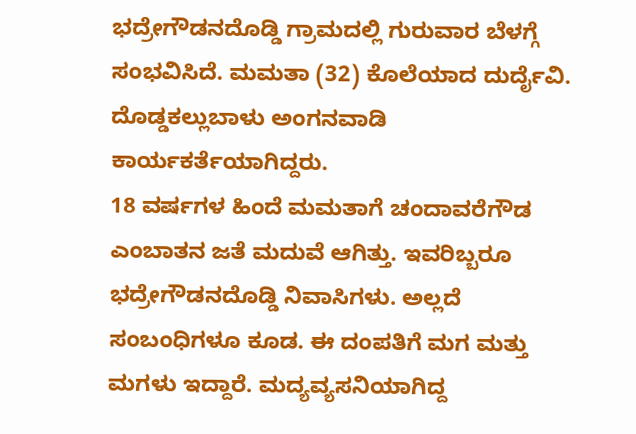ಭದ್ರೇಗೌಡನದೊಡ್ಡಿ ಗ್ರಾಮದಲ್ಲಿ ಗುರುವಾರ ಬೆಳಗ್ಗೆ ಸಂಭವಿಸಿದೆ. ಮಮತಾ (32) ಕೊಲೆಯಾದ ದುರ್ದೈವಿ. ದೊಡ್ಡಕಲ್ಲುಬಾಳು ಅಂಗನವಾಡಿ ಕಾರ್ಯಕರ್ತೆಯಾಗಿದ್ದರು.
18 ವರ್ಷಗಳ ಹಿಂದೆ ಮಮತಾಗೆ ಚಂದಾವರೆಗೌಡ ಎಂಬಾತನ ಜತೆ ಮದುವೆ ಆಗಿತ್ತು. ಇವರಿಬ್ಬರೂ ಭದ್ರೇಗೌಡನದೊಡ್ಡಿ ನಿವಾಸಿಗಳು. ಅಲ್ಲದೆ ಸಂಬಂಧಿಗಳೂ ಕೂಡ. ಈ ದಂಪತಿಗೆ ಮಗ ಮತ್ತು ಮಗಳು ಇದ್ದಾರೆ. ಮದ್ಯವ್ಯಸನಿಯಾಗಿದ್ದ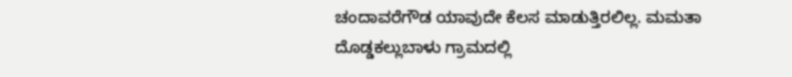ಚಂದಾವರೆಗೌಡ ಯಾವುದೇ ಕೆಲಸ ಮಾಡುತ್ತಿರಲಿಲ್ಲ. ಮಮತಾ ದೊಡ್ಡಕಲ್ಲುಬಾಳು ಗ್ರಾಮದಲ್ಲಿ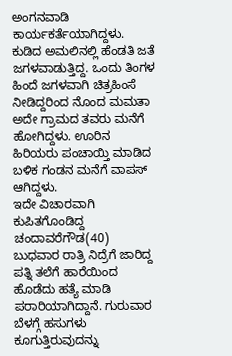ಅಂಗನವಾಡಿ ಕಾರ್ಯಕರ್ತೆಯಾಗಿದ್ದಳು.
ಕುಡಿದ ಅಮಲಿನಲ್ಲಿ ಹೆಂಡತಿ ಜತೆ ಜಗಳವಾಡುತ್ತಿದ್ದ. ಒಂದು ತಿಂಗಳ ಹಿಂದೆ ಜಗಳವಾಗಿ ಚಿತ್ರಹಿಂಸೆ ನೀಡಿದ್ದರಿಂದ ನೊಂದ ಮಮತಾ ಅದೇ ಗ್ರಾಮದ ತವರು ಮನೆಗೆ ಹೋಗಿದ್ದಳು. ಊರಿನ ಹಿರಿಯರು ಪಂಚಾಯ್ತಿ ಮಾಡಿದ ಬಳಿಕ ಗಂಡನ ಮನೆಗೆ ವಾಪಸ್ ಆಗಿದ್ದಳು.
ಇದೇ ವಿಚಾರವಾಗಿ ಕುಪಿತಗೊಂಡಿದ್ದ ಚಂದಾವರೆಗೌಡ(40) ಬುಧವಾರ ರಾತ್ರಿ ನಿದ್ರೆಗೆ ಜಾರಿದ್ದ ಪತ್ನಿ ತಲೆಗೆ ಹಾರೆಯಿಂದ ಹೊಡೆದು ಹತ್ಯೆ ಮಾಡಿ ಪರಾರಿಯಾಗಿದ್ದಾನೆ. ಗುರುವಾರ ಬೆಳಗ್ಗೆ ಹಸುಗಳು ಕೂಗುತ್ತಿರುವುದನ್ನು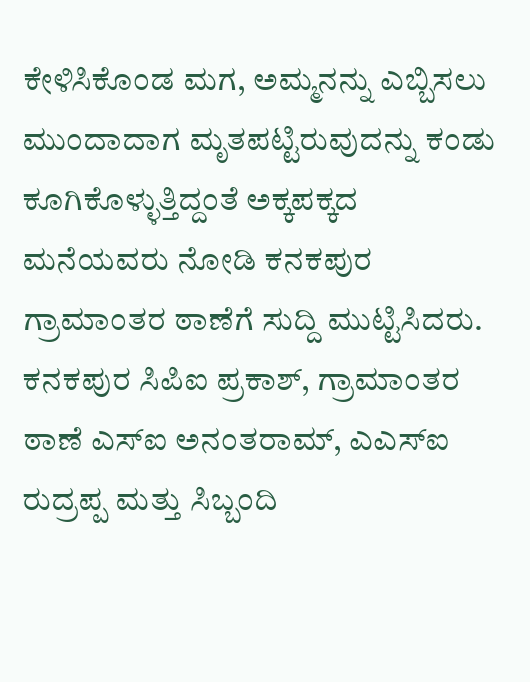ಕೇಳಿಸಿಕೊಂಡ ಮಗ, ಅಮ್ಮನನ್ನು ಎಬ್ಬಿಸಲು ಮುಂದಾದಾಗ ಮೃತಪಟ್ಟಿರುವುದನ್ನು ಕಂಡು ಕೂಗಿಕೊಳ್ಳುತ್ತಿದ್ದಂತೆ ಅಕ್ಕಪಕ್ಕದ ಮನೆಯವರು ನೋಡಿ ಕನಕಪುರ ಗ್ರಾಮಾಂತರ ಠಾಣೆಗೆ ಸುದ್ದಿ ಮುಟ್ಟಿಸಿದರು.
ಕನಕಪುರ ಸಿಪಿಐ ಪ್ರಕಾಶ್, ಗ್ರಾಮಾಂತರ ಠಾಣೆ ಎಸ್ಐ ಅನಂತರಾಮ್, ಎಎಸ್ಐ ರುದ್ರಪ್ಪ ಮತ್ತು ಸಿಬ್ಬಂದಿ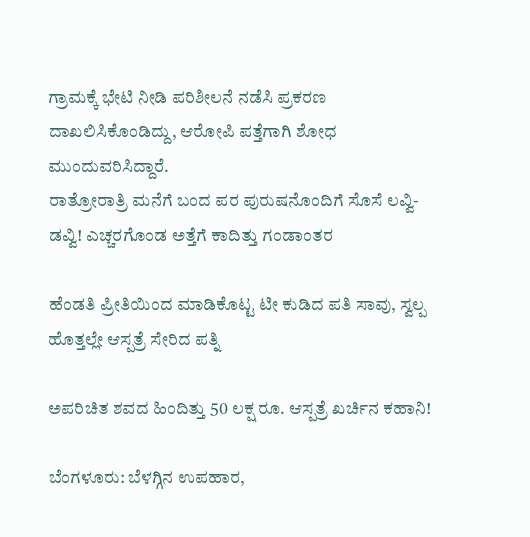ಗ್ರಾಮಕ್ಕೆ ಭೇಟಿ ನೀಡಿ ಪರಿಶೀಲನೆ ನಡೆಸಿ ಪ್ರಕರಣ ದಾಖಲಿಸಿಕೊಂಡಿದ್ದು, ಆರೋಪಿ ಪತ್ತೆಗಾಗಿ ಶೋಧ ಮುಂದುವರಿಸಿದ್ದಾರೆ.
ರಾತ್ರೋರಾತ್ರಿ ಮನೆಗೆ ಬಂದ ಪರ ಪುರುಷನೊಂದಿಗೆ ಸೊಸೆ ಲವ್ವಿ-ಡವ್ವಿ! ಎಚ್ಚರಗೊಂಡ ಅತ್ತೆಗೆ ಕಾದಿತ್ತು ಗಂಡಾಂತರ

ಹೆಂಡತಿ ಪ್ರೀತಿಯಿಂದ ಮಾಡಿಕೊಟ್ಟ ಟೀ ಕುಡಿದ ಪತಿ ಸಾವು, ಸ್ವಲ್ಪ ಹೊತ್ತಲ್ಲೇ ಆಸ್ಪತ್ರೆ ಸೇರಿದ ಪತ್ನಿ

ಅಪರಿಚಿತ ಶವದ ಹಿಂದಿತ್ತು 50 ಲಕ್ಷ ರೂ. ಆಸ್ಪತ್ರೆ ಖರ್ಚಿನ ಕಹಾನಿ!

ಬೆಂಗಳೂರು: ಬೆಳಗ್ಗಿನ ಉಪಹಾರ,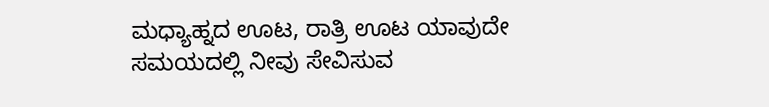ಮಧ್ಯಾಹ್ನದ ಊಟ, ರಾತ್ರಿ ಊಟ ಯಾವುದೇ ಸಮಯದಲ್ಲಿ ನೀವು ಸೇವಿಸುವ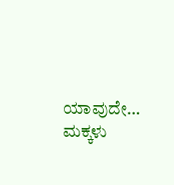ಯಾವುದೇ…
ಮಕ್ಕಳು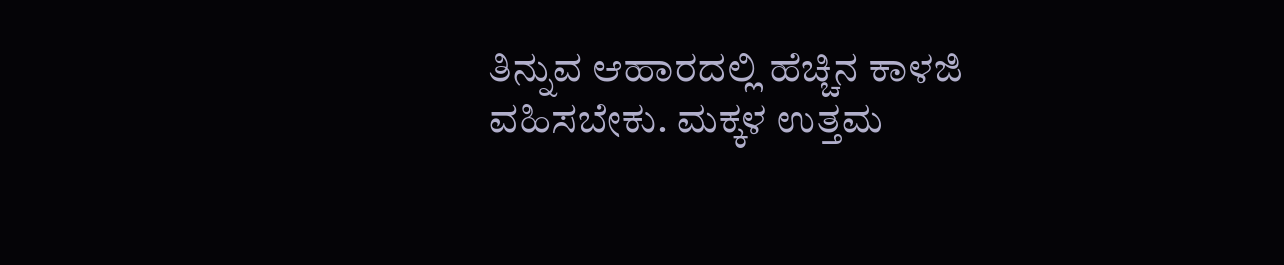ತಿನ್ನುವ ಆಹಾರದಲ್ಲಿ ಹೆಚ್ಚಿನ ಕಾಳಜಿ ವಹಿಸಬೇಕು. ಮಕ್ಕಳ ಉತ್ತಮ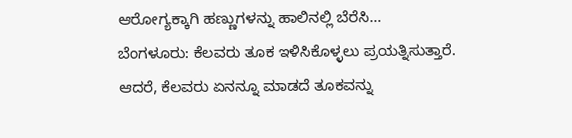ಆರೋಗ್ಯಕ್ಕಾಗಿ ಹಣ್ಣುಗಳನ್ನು ಹಾಲಿನಲ್ಲಿ ಬೆರೆಸಿ…
ಬೆಂಗಳೂರು: ಕೆಲವರು ತೂಕ ಇಳಿಸಿಕೊಳ್ಳಲು ಪ್ರಯತ್ನಿಸುತ್ತಾರೆ. ಆದರೆ, ಕೆಲವರು ಏನನ್ನೂ ಮಾಡದೆ ತೂಕವನ್ನು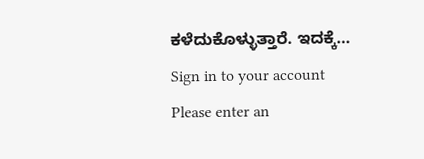ಕಳೆದುಕೊಳ್ಳುತ್ತಾರೆ. ಇದಕ್ಕೆ…
Sign in to your account
Please enter an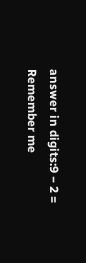answer in digits:9 − 2 =
Remember me